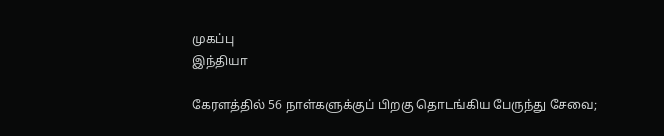முகப்பு
இந்தியா

கேரளத்தில் 56 நாள்களுக்குப் பிறகு தொடங்கிய பேருந்து சேவை;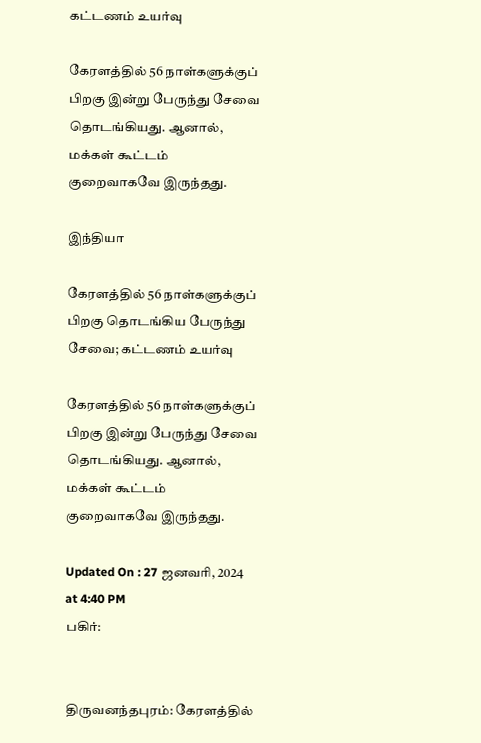கட்டணம் உயர்வு

கேரளத்தில் 56 நாள்களுக்குப் பிறகு இன்று பேருந்து சேவை தொடங்கியது. ஆனால், மக்கள் கூட்டம் குறைவாகவே இருந்தது.

இந்தியா

கேரளத்தில் 56 நாள்களுக்குப் பிறகு தொடங்கிய பேருந்து சேவை; கட்டணம் உயர்வு

கேரளத்தில் 56 நாள்களுக்குப் பிறகு இன்று பேருந்து சேவை தொடங்கியது. ஆனால், மக்கள் கூட்டம் குறைவாகவே இருந்தது.

Updated On : 27 ஜனவரி, 2024 at 4:40 PM
பகிர்:


திருவனந்தபுரம்: கேரளத்தில்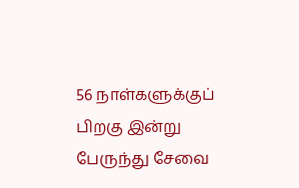56 நாள்களுக்குப் பிறகு இன்று பேருந்து சேவை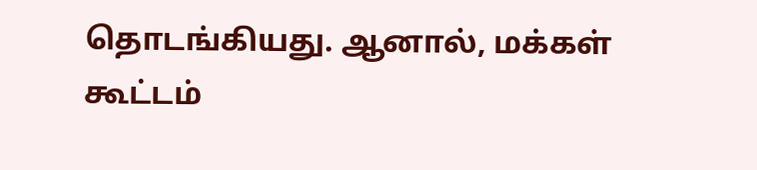தொடங்கியது. ஆனால், மக்கள் கூட்டம்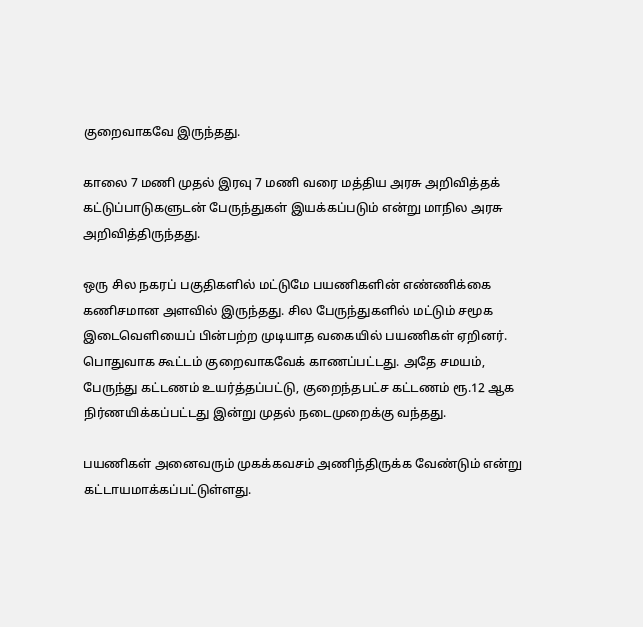குறைவாகவே இருந்தது.

காலை 7 மணி முதல் இரவு 7 மணி வரை மத்திய அரசு அறிவித்தக் கட்டுப்பாடுகளுடன் பேருந்துகள் இயக்கப்படும் என்று மாநில அரசு அறிவித்திருந்தது.

ஒரு சில நகரப் பகுதிகளில் மட்டுமே பயணிகளின் எண்ணிக்கை கணிசமான அளவில் இருந்தது. சில பேருந்துகளில் மட்டும் சமூக இடைவெளியைப் பின்பற்ற முடியாத வகையில் பயணிகள் ஏறினர். பொதுவாக கூட்டம் குறைவாகவேக் காணப்பட்டது. அதே சமயம், பேருந்து கட்டணம் உயர்த்தப்பட்டு, குறைந்தபட்ச கட்டணம் ரூ.12 ஆக நிர்ணயிக்கப்பட்டது இன்று முதல் நடைமுறைக்கு வந்தது.

பயணிகள் அனைவரும் முகக்கவசம் அணிந்திருக்க வேண்டும் என்று கட்டாயமாக்கப்பட்டுள்ளது.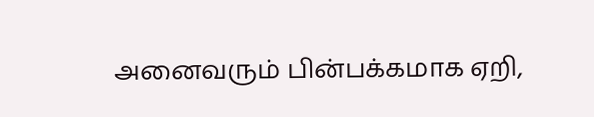அனைவரும் பின்பக்கமாக ஏறி,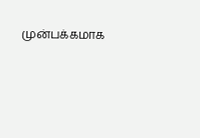முன்பக்கமாக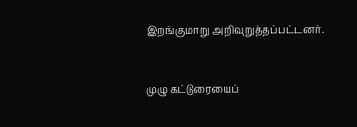இறங்குமாறு அறிவுறுத்தப்பட்டனர்.


முழு கட்டுரையைப்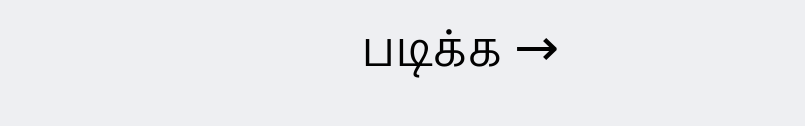படிக்க →